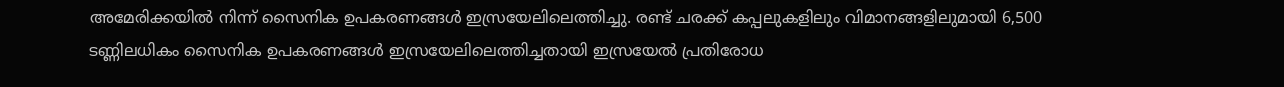അമേരിക്കയില്‍ നിന്ന് സൈനിക ഉപകരണങ്ങള്‍ ഇസ്രയേലിലെത്തിച്ചു. രണ്ട് ചരക്ക് കപ്പലുകളിലും വിമാനങ്ങളിലുമായി 6,500 ടണ്ണിലധികം സൈനിക ഉപകരണങ്ങള്‍ ഇസ്രയേലിലെത്തിച്ചതായി ഇസ്രയേല്‍ പ്രതിരോധ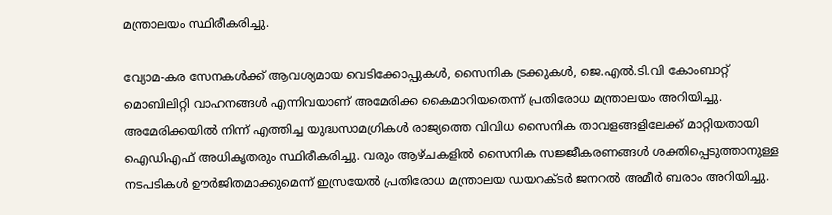മന്ത്രാലയം സ്ഥിരീകരിച്ചു.

വ്യോമ-കര സേനകള്‍ക്ക് ആവശ്യമായ വെടിക്കോപ്പുകള്‍, സൈനിക ട്രക്കുകള്‍, ജെ.എല്‍.ടി.വി കോംബാറ്റ് മൊബിലിറ്റി വാഹനങ്ങള്‍ എന്നിവയാണ് അമേരിക്ക കൈമാറിയതെന്ന് പ്രതിരോധ മന്ത്രാലയം അറിയിച്ചു. അമേരിക്കയില്‍ നിന്ന് എത്തിച്ച യുദ്ധസാമഗ്രികള്‍ രാജ്യത്തെ വിവിധ സൈനിക താവളങ്ങളിലേക്ക് മാറ്റിയതായി ഐഡിഎഫ് അധികൃതരും സ്ഥിരീകരിച്ചു. വരും ആഴ്ചകളില്‍ സൈനിക സജ്ജീകരണങ്ങള്‍ ശക്തിപ്പെടുത്താനുള്ള നടപടികള്‍ ഊര്‍ജിതമാക്കുമെന്ന് ഇസ്രയേല്‍ പ്രതിരോധ മന്ത്രാലയ ഡയറക്ടര്‍ ജനറല്‍ അമീര്‍ ബരാം അറിയിച്ചു.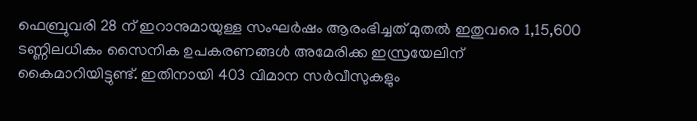ഫെബ്രുവരി 28 ന് ഇറാനുമായുള്ള സംഘര്‍ഷം ആരംഭിച്ചത് മുതല്‍ ഇതുവരെ 1,15,600 ടണ്ണിലധികം സൈനിക ഉപകരണങ്ങള്‍ അമേരിക്ക ഇസ്രയേലിന് കൈമാറിയിട്ടുണ്ട്. ഇതിനായി 403 വിമാന സര്‍വീസുകളും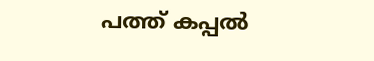പത്ത് കപ്പല്‍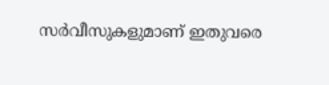സര്‍വീസുകളുമാണ് ഇതുവരെ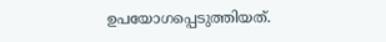ഉപയോഗപ്പെടുത്തിയത്.